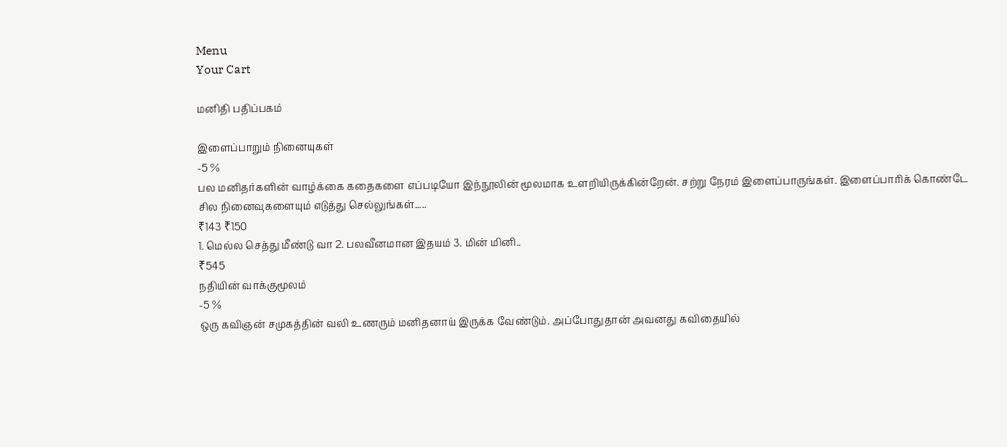Menu
Your Cart

மனிதி பதிப்பகம்

இளைப்பாறும் நினையுகள்
-5 %
பல மனிதர்களின் வாழ்க்கை கதைகளை எப்படியோ இந்நூலின் மூலமாக உளறியிருக்கின்றேன். சற்று நேரம் இளைப்பாருங்கள். இளைப்பாரிக் கொண்டே சில நினைவுகளையும் எடுத்து செல்லுங்கள்.....
₹143 ₹150
1. மெல்ல செத்து மீண்டு வா 2. பலவீனமான இதயம் 3. மின் மினி..
₹545
நதியின் வாக்குமூலம்
-5 %
ஒரு கவிஞன் சமுகத்தின் வலி உணரும் மனிதனாய் இருக்க வேண்டும். அப்போதுதான் அவனது கவிதையில்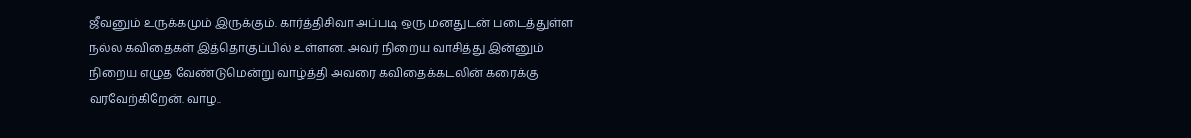ஜீவனும் உருக்கமும் இருக்கும். கார்த்திசிவா அப்படி ஒரு மனதுடன் படைத்துள்ள நல்ல கவிதைகள் இத்தொகுப்பில் உள்ளன. அவர் நிறைய வாசித்து இன்னும் நிறைய எழுத வேண்டுமென்று வாழ்த்தி அவரை கவிதைக்கடலின் கரைக்கு வரவேற்கிறேன். வாழ..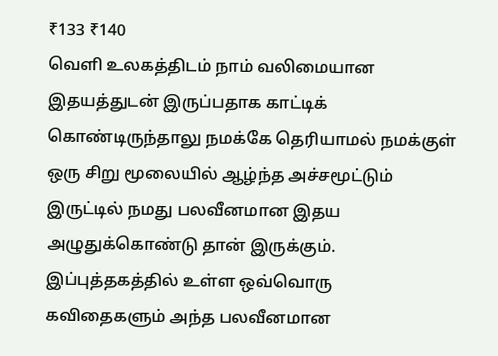₹133 ₹140
வெளி உலகத்திடம் நாம் வலிமையான இதயத்துடன் இருப்பதாக காட்டிக் கொண்டிருந்தாலு நமக்கே தெரியாமல் நமக்குள் ஒரு சிறு மூலையில் ஆழ்ந்த அச்சமூட்டும் இருட்டில் நமது பலவீனமான இதய அழுதுக்கொண்டு தான் இருக்கும். இப்புத்தகத்தில் உள்ள ஒவ்வொரு கவிதைகளும் அந்த பலவீனமான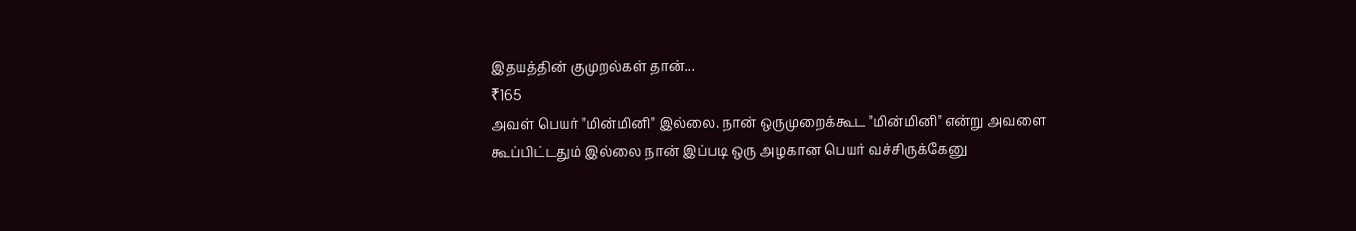இதயத்தின் குமுறல்கள் தான்...
₹165
அவள் பெயர் "மின்மினி" இல்லை. நான் ஒருமுறைக்கூட "மின்மினி" என்று அவளை கூப்பிட்டதும் இல்லை நான் இப்படி ஒரு அழகான பெயர் வச்சிருக்கேனு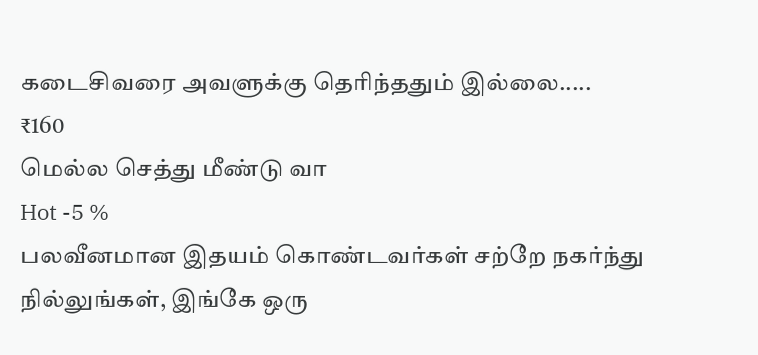கடைசிவரை அவளுக்கு தெரிந்ததும் இல்லை.....
₹160
மெல்ல செத்து மீண்டு வா
Hot -5 %
பலவீனமான இதயம் கொண்டவர்கள் சற்றே நகர்ந்து நில்லுங்கள், இங்கே ஒரு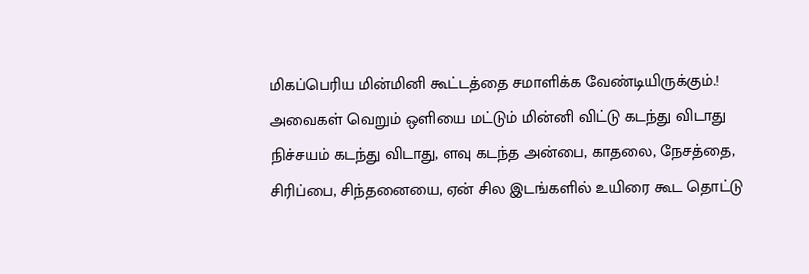மிகப்பெரிய மின்மினி கூட்டத்தை சமாளிக்க வேண்டியிருக்கும்.! அவைகள் வெறும் ஒளியை மட்டும் மின்னி விட்டு கடந்து விடாது நிச்சயம் கடந்து விடாது, ளவு கடந்த அன்பை, காதலை, நேசத்தை, சிரிப்பை, சிந்தனையை, ஏன் சில இடங்களில் உயிரை கூட தொட்டு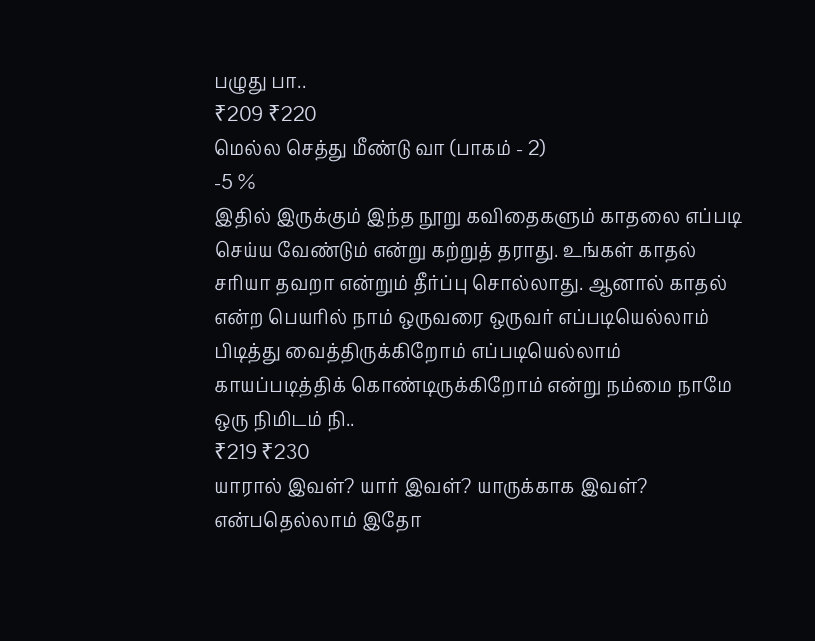பழுது பா..
₹209 ₹220
மெல்ல செத்து மீண்டு வா (பாகம் - 2)
-5 %
இதில் இருக்கும் இந்த நூறு கவிதைகளும் காதலை எப்படி செய்ய வேண்டும் என்று கற்றுத் தராது. உங்கள் காதல் சரியா தவறா என்றும் தீர்ப்பு சொல்லாது. ஆனால் காதல் என்ற பெயரில் நாம் ஒருவரை ஒருவர் எப்படியெல்லாம் பிடித்து வைத்திருக்கிறோம் எப்படியெல்லாம் காயப்படித்திக் கொண்டிருக்கிறோம் என்று நம்மை நாமே ஒரு நிமிடம் நி..
₹219 ₹230
யாரால் இவள்? யார் இவள்? யாருக்காக இவள்? என்பதெல்லாம் இதோ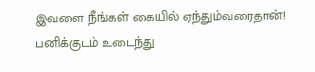இவளை நீங்கள் கையில் ஏந்தும்வரைதான்! பனிக்குடம் உடைந்து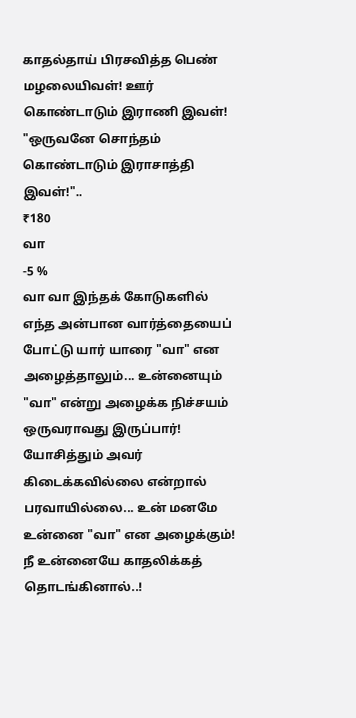காதல்தாய் பிரசவித்த பெண் மழலையிவள்! ஊர் கொண்டாடும் இராணி இவள்! "ஒருவனே சொந்தம் கொண்டாடும் இராசாத்தி இவள்!"..
₹180
வா
-5 %
வா வா இந்தக் கோடுகளில் எந்த அன்பான வார்த்தையைப் போட்டு யார் யாரை "வா" என அழைத்தாலும்... உன்னையும் "வா" என்று அழைக்க நிச்சயம் ஒருவராவது இருப்பார்! யோசித்தும் அவர் கிடைக்கவில்லை என்றால் பரவாயில்லை... உன் மனமே உன்னை "வா" என அழைக்கும்! நீ உன்னையே காதலிக்கத் தொடங்கினால்..!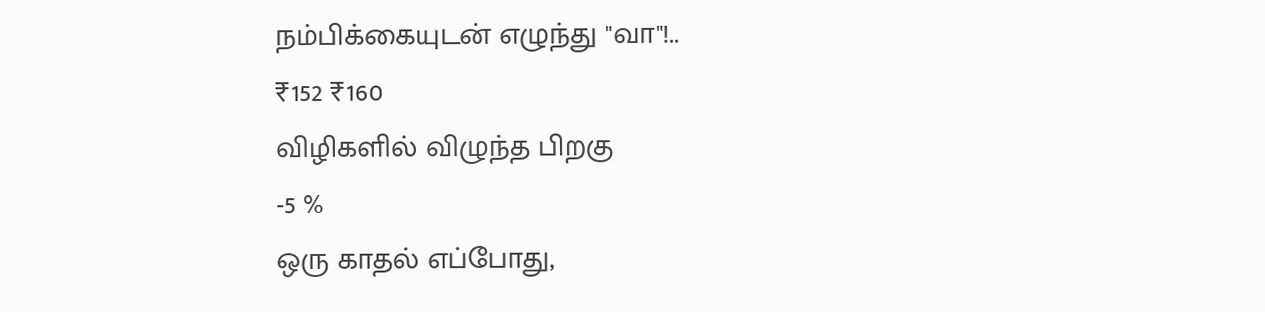நம்பிக்கையுடன் எழுந்து "வா"!..
₹152 ₹160
விழிகளில் விழுந்த பிறகு
-5 %
ஒரு காதல் எப்போது,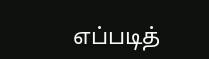எப்படித்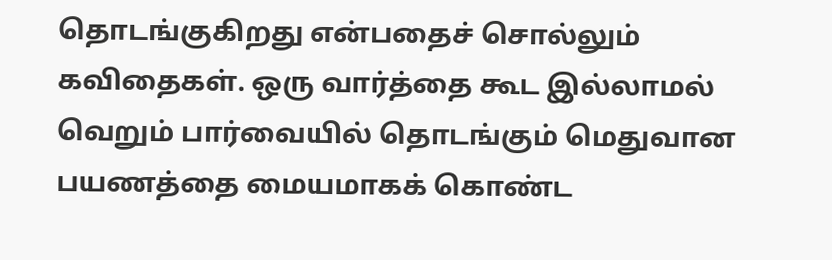தொடங்குகிறது என்பதைச் சொல்லும் கவிதைகள். ஒரு வார்த்தை கூட இல்லாமல் வெறும் பார்வையில் தொடங்கும் மெதுவான பயணத்தை மையமாகக் கொண்ட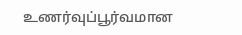உணர்வுப்பூர்வமான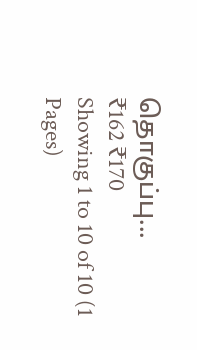தொகுப்பு...
₹162 ₹170
Showing 1 to 10 of 10 (1 Pages)